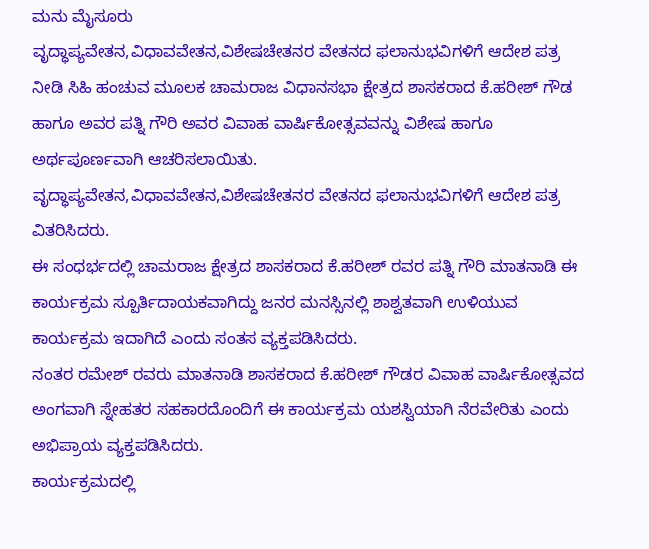ಮನು ಮೈಸೂರು
ವೃದ್ಧಾಪ್ಯವೇತನ,ವಿಧಾವವೇತನ,ವಿಶೇಷಚೇತನರ ವೇತನದ ಫಲಾನುಭವಿಗಳಿಗೆ ಆದೇಶ ಪತ್ರ ನೀಡಿ ಸಿಹಿ ಹಂಚುವ ಮೂಲಕ ಚಾಮರಾಜ ವಿಧಾನಸಭಾ ಕ್ಷೇತ್ರದ ಶಾಸಕರಾದ ಕೆ.ಹರೀಶ್ ಗೌಡ ಹಾಗೂ ಅವರ ಪತ್ನಿ ಗೌರಿ ಅವರ ವಿವಾಹ ವಾರ್ಷಿಕೋತ್ಸವವನ್ನು ವಿಶೇಷ ಹಾಗೂ ಅರ್ಥಪೂರ್ಣವಾಗಿ ಆಚರಿಸಲಾಯಿತು.
ವೃದ್ಧಾಪ್ಯವೇತನ,ವಿಧಾವವೇತನ,ವಿಶೇಷಚೇತನರ ವೇತನದ ಫಲಾನುಭವಿಗಳಿಗೆ ಆದೇಶ ಪತ್ರ ವಿತರಿಸಿದರು.
ಈ ಸಂಧರ್ಭದಲ್ಲಿ ಚಾಮರಾಜ ಕ್ಷೇತ್ರದ ಶಾಸಕರಾದ ಕೆ.ಹರೀಶ್ ರವರ ಪತ್ನಿ ಗೌರಿ ಮಾತನಾಡಿ ಈ ಕಾರ್ಯಕ್ರಮ ಸ್ಪೂರ್ತಿದಾಯಕವಾಗಿದ್ದು ಜನರ ಮನಸ್ಸಿನಲ್ಲಿ ಶಾಶ್ವತವಾಗಿ ಉಳಿಯುವ ಕಾರ್ಯಕ್ರಮ ಇದಾಗಿದೆ ಎಂದು ಸಂತಸ ವ್ಯಕ್ತಪಡಿಸಿದರು.
ನಂತರ ರಮೇಶ್ ರವರು ಮಾತನಾಡಿ ಶಾಸಕರಾದ ಕೆ.ಹರೀಶ್ ಗೌಡರ ವಿವಾಹ ವಾರ್ಷಿಕೋತ್ಸವದ ಅಂಗವಾಗಿ ಸ್ನೇಹತರ ಸಹಕಾರದೊಂದಿಗೆ ಈ ಕಾರ್ಯಕ್ರಮ ಯಶಸ್ವಿಯಾಗಿ ನೆರವೇರಿತು ಎಂದು ಅಭಿಪ್ರಾಯ ವ್ಯಕ್ತಪಡಿಸಿದರು.
ಕಾರ್ಯಕ್ರಮದಲ್ಲಿ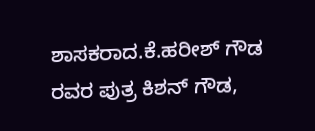ಶಾಸಕರಾದ.ಕೆ.ಹರೀಶ್ ಗೌಡ ರವರ ಪುತ್ರ ಕಿಶನ್ ಗೌಡ,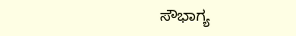ಸೌಭಾಗ್ಯ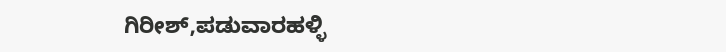ಗಿರೀಶ್,ಪಡುವಾರಹಳ್ಳಿ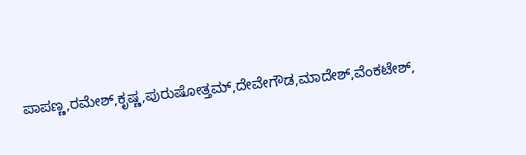ಪಾಪಣ್ಣ,ರಮೇಶ್,ಕೃಷ್ಣ,ಪುರುಷೋತ್ತಮ್,ದೇವೇಗೌಡ,ಮಾದೇಶ್,ವೆಂಕಟೇಶ್,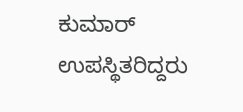ಕುಮಾರ್ ಉಪಸ್ಥಿತರಿದ್ದರು